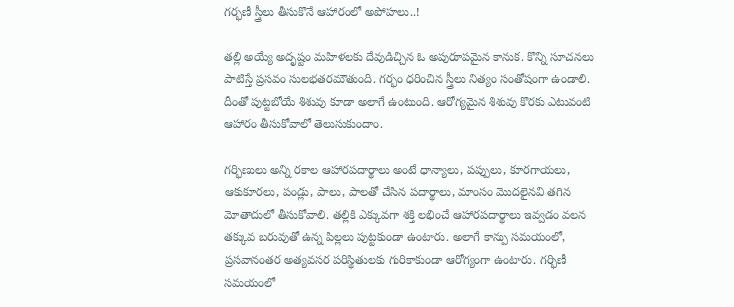గర్భణీ స్త్రీలు తీసుకొనే ఆహారంలో అపోహలు..!

తల్లి అయ్యే అదృష్టం మహిళలకు దేవుడిచ్చిన ఓ అపురూపమైన కానుక. కొన్ని సూచనలు పాటిస్తే ప్రసవం సులభతరమౌతుంది. గర్భం ధరించిన స్త్రీలు నిత్యం సంతోషంగా ఉండాలి. దీంతో పుట్టబోయే శిశువు కూడా అలాగే ఉంటుంది. ఆరోగ్యమైన శిశువు కొరకు ఎటువంటి ఆహారం తీసుకోవాలో తెలుసుకుందాం.

గర్భిణులు అన్ని రకాల ఆహారపదార్థాలు అంటే ధాన్యాలు, పప్పులు, కూరగాయలు, ఆకుకూరలు, పండ్లు, పాలు, పాలతో చేసిన పదార్థాలు, మాంసం మొదలైనవి తగిన మోతాదులో తీసుకోవాలి. తల్లికి ఎక్కువగా శక్తి లభించే ఆహారపదార్థాలు ఇవ్వడం వలన తక్కువ బరువుతో ఉన్న పిల్లలు పుట్టకుండా ఉంటారు. అలాగే కాన్పు సమయంలో, ప్రసవానంతర అత్యవసర పరిస్థితులకు గురికాకుండా ఆరోగ్యంగా ఉంటారు. గర్భిణీ సమయంలో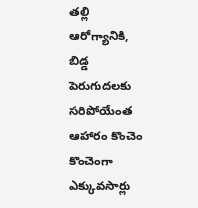తల్లి ఆరోగ్యానికి, బిడ్డ పెరుగుదలకు సరిపోయేంత ఆహారం కొంచెం కొంచెంగా ఎక్కువసార్లు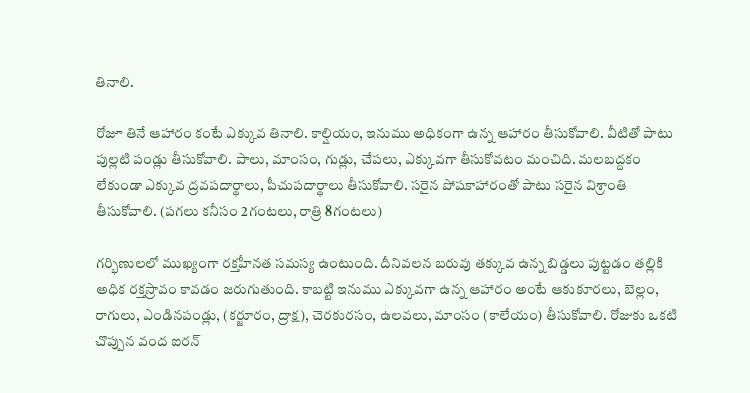తినాలి.

రోజూ తినే ఆహారం కంటే ఎక్కువ తినాలి. కాల్షియం, ఇనుము అధికంగా ఉన్న ఆహారం తీసుకోవాలి. వీటితో పాటు పుల్లటి పండ్లు తీసుకోవాలి. పాలు, మాంసం, గుడ్లు, చేపలు, ఎక్కువగా తీసుకోవటం మంచిది. మలబద్దకం లేకుండా ఎక్కువ ద్రవపదార్థాలు, పీచుపదార్థాలు తీసుకోవాలి. సరైన పోషకాహారంతో పాటు సరైన విశ్రాంతి తీసుకోవాలి. (పగలు కనీసం 2గంటలు, రాత్రి 8గంటలు)

గర్భిణులలో ముఖ్యంగా రక్తహీనత సమస్య ఉంటుంది. దీనివలన బరువు తక్కువ ఉన్న బిడ్డలు పుట్టడం తల్లికి అధిక రక్తస్రావం కావడం జరుగుతుంది. కాబట్టి ఇనుము ఎక్కువగా ఉన్న ఆహారం అంటే ఆకుకూరలు, బెల్లం, రాగులు, ఎండినపండ్లు, (కర్జూరం, ద్రాక్ష), చెరకురసం, ఉలవలు, మాంసం (కాలేయం) తీసుకోవాలి. రోజుకు ఒకటి చొప్పున వంద ఐరన్‌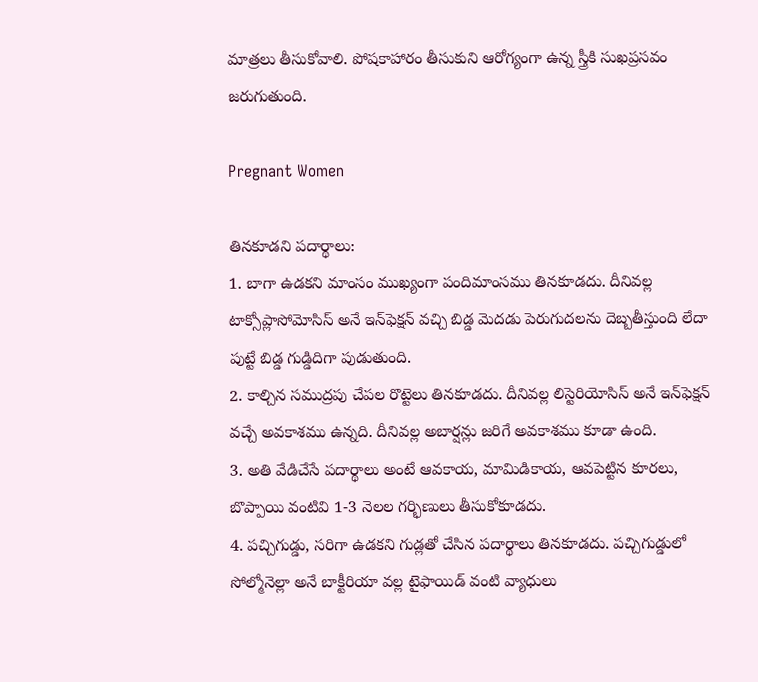మాత్రలు తీసుకోవాలి. పోషకాహారం తీసుకుని ఆరోగ్యంగా ఉన్న స్త్రీకి సుఖప్రసవం జరుగుతుంది.

Pregnant Women

తినకూడని పదార్థాలు:
1. బాగా ఉడకని మాంసం ముఖ్యంగా పందిమాంసము తినకూడదు. దీనివల్ల టాక్సోప్లాసోమోసిస్‌ అనే ఇన్‌ఫెక్షన్‌ వచ్చి బిడ్డ మెదడు పెరుగుదలను దెబ్బతీస్తుంది లేదా పుట్టే బిడ్డ గుడ్డిదిగా పుడుతుంది.
2. కాల్చిన సముద్రపు చేపల రొట్టెలు తినకూడదు. దీనివల్ల లిస్టెరియోసిస్‌ అనే ఇన్‌ఫెక్షన్‌ వచ్చే అవకాశము ఉన్నది. దీనివల్ల అబార్షన్లు జరిగే అవకాశము కూడా ఉంది.
3. అతి వేడిచేసే పదార్థాలు అంటే ఆవకాయ, మామిడికాయ, ఆవపెట్టిన కూరలు, బొప్పాయి వంటివి 1-3 నెలల గర్భిణులు తీసుకోకూడదు.
4. పచ్చిగుడ్డు, సరిగా ఉడకని గుడ్లతో చేసిన పదార్థాలు తినకూడదు. పచ్చిగుడ్డులో సోల్మోనెల్లా అనే బాక్టీరియా వల్ల టైఫాయిడ్‌ వంటి వ్యాధులు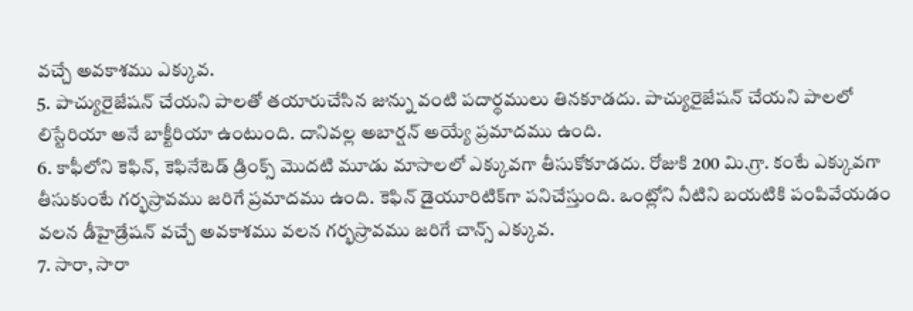వచ్చే అవకాశము ఎక్కువ.
5. పాచ్యురైజేషన్‌ చేయని పాలతో తయారుచేసిన జున్ను వంటి పదార్థములు తినకూడదు. పాచ్యురైజేషన్‌ చేయని పాలలో లిస్టేరియా అనే బాక్టీరియా ఉంటుంది. దానివల్ల అబార్షన్‌ అయ్యే ప్రమాదము ఉంది.
6. కాఫీలోని కెఫిన్‌, కెఫినేటెడ్‌ డ్రింక్స్‌ మొదటి మూడు మాసాలలో ఎక్కువగా తీసుకోకూడదు. రోజుకి 200 మి.గ్రా. కంటే ఎక్కువగా తీసుకుంటే గర్భస్రావము జరిగే ప్రమాదము ఉంది. కెఫిన్‌ డైయూరిటిక్‌గా పనిచేస్తుంది. ఒంట్లోని నీటిని బయటికి పంపివేయడం వలన డీహైడ్రేషన్‌ వచ్చే అవకాశము వలన గర్భస్రావము జరిగే చాన్స్‌ ఎక్కువ.
7. సారా, సారా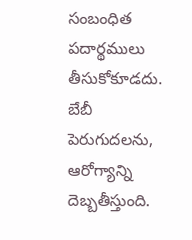సంబంధిత పదార్థములు తీసుకోకూడదు. బేబీ పెరుగుదలను, ఆరోగ్యాన్ని దెబ్బతీస్తుంది.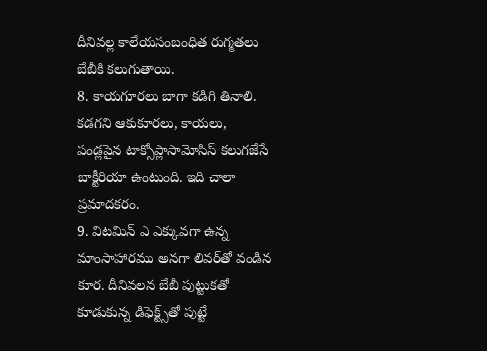దీనివల్ల కాలేయసంబంధిత రుగ్మతలు బేబీకి కలుగుతాయి.
8. కాయగూరలు బాగా కడిగి తినాలి. కడగని ఆకుకూరలు, కాయలు, పండ్లపైన టాక్సోప్లాసామోసిస్‌ కలుగజేసే బాక్టీరియా ఉంటుంది. ఇది చాలా ప్రమాదకరం.
9. విటమిన్‌ ఎ ఎక్కువగా ఉన్న మాంసాహారము అనగా లివర్‌తో వండిన కూర. దీనివలన బేబీ పుట్టుకతో కూడుకున్న డిఫెక్ట్స్‌తో పుట్టే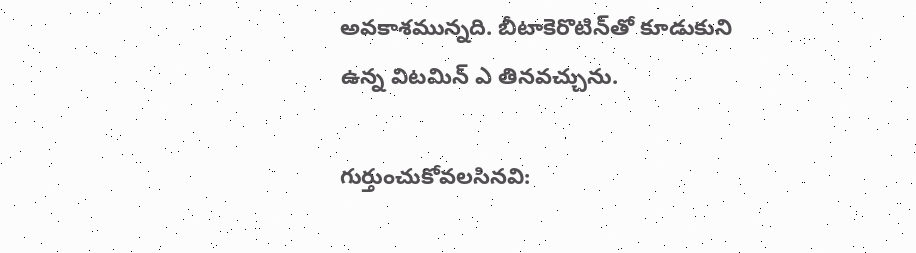అవకాశమున్నది. బీటాకెరొటిన్‌తో కూడుకుని ఉన్న విటమిన్‌ ఎ తినవచ్చును.

గుర్తుంచుకోవలసినవి: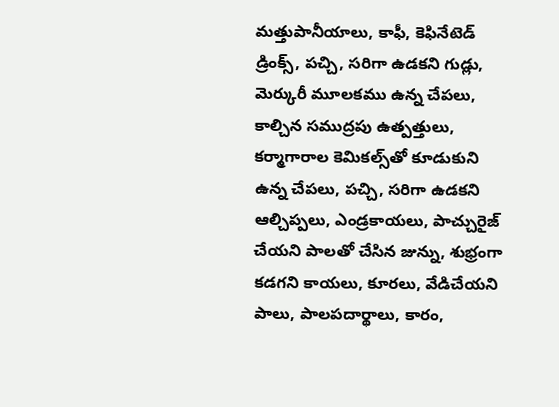మత్తుపానీయాలు, కాఫీ, కెఫినేటెడ్‌ డ్రింక్స్‌, పచ్చి, సరిగా ఉడకని గుడ్లు, మెర్కురీ మూలకము ఉన్న చేపలు, కాల్చిన సముద్రపు ఉత్పత్తులు, కర్మాగారాల కెమికల్స్‌తో కూడుకుని ఉన్న చేపలు, పచ్చి, సరిగా ఉడకని ఆల్చిప్పలు, ఎండ్రకాయలు, పాచ్చురైజ్‌ చేయని పాలతో చేసిన జున్ను, శుభ్రంగా కడగని కాయలు, కూరలు, వేడిచేయని పాలు, పాలపదార్థాలు, కారం,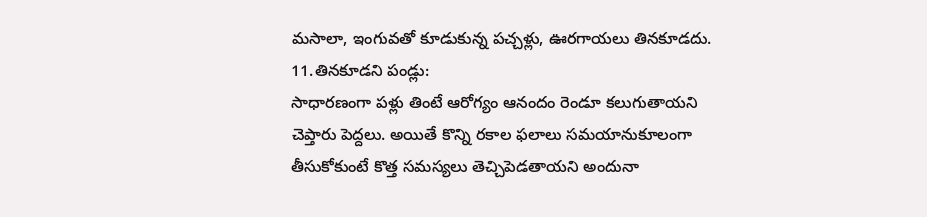మసాలా, ఇంగువతో కూడుకున్న పచ్చళ్లు, ఊరగాయలు తినకూడదు.
11.తినకూడని పండ్లు:
సాధారణంగా పళ్లు తింటే ఆరోగ్యం ఆనందం రెండూ కలుగుతాయని చెప్తారు పెద్దలు. అయితే కొన్ని రకాల ఫలాలు సమయానుకూలంగా తీసుకోకుంటే కొత్త సమస్యలు తెచ్చిపెడతాయని అందునా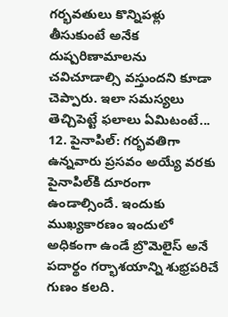గర్భవతులు కొన్నిపళ్లు తీసుకుంటే అనేక దుష్పరిణామాలను చవిచూడాల్సి వస్తుందని కూడా చెప్పారు. ఇలా సమస్యలు తెచ్చిపెట్టే ఫలాలు ఏమిటంటే...
12. పైనాపిల్‌: గర్భవతిగా ఉన్నవారు ప్రసవం అయ్యే వరకు పైనాపిల్‌కి దూరంగా ఉండాల్సిందే. ఇందుకు ముఖ్యకారణం ఇందులో అధికంగా ఉండే బ్రొమెలైస్‌ అనే పదార్థం గర్భాశయాన్ని శుభ్రపరిచే గుణం కలది.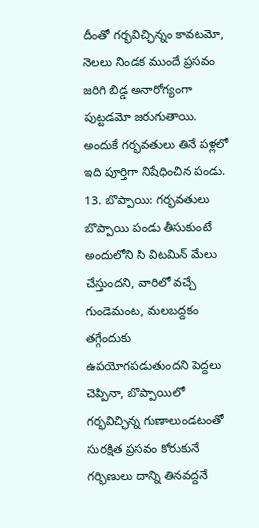దీంతో గర్భవిచ్ఛిన్నం కావటమో, నెలలు నిండక ముందే ప్రసవం జరిగి బిడ్డ అనారోగ్యంగా పుట్టడమో జరుగుతాయి. అందుకే గర్భవతులు తినే పళ్లలో ఇది పూర్తిగా నిషేధించిన పండు.
13. బొప్పాయి: గర్భవతులు బొప్పాయి పండు తీసుకుంటే అందులోని సి విటమిన్‌ మేలు చేస్తుందని, వారిలో వచ్చే గుండెమంట, మలబద్దకం తగ్గేందుకు ఉపయోగపడుతుందని పెద్దలు చెప్పినా, బొప్పాయిలో గర్భవిచ్ఛిన్న గుణాలుండటంతో సురక్షిత ప్రసవం కోరుకునే గర్భిణులు దాన్ని తినవద్దనే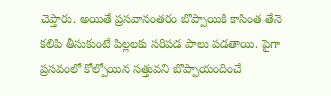చెప్తారు. అయితే ప్రసవానంతరం బొప్పాయికి కాసింత తేనె కలిపి తీసుకుంటే పిల్లలకు సరిపడ పాలు పడతాయి. పైగా ప్రసవంలో కోల్పోయిన సత్తువని బొప్పాయందించే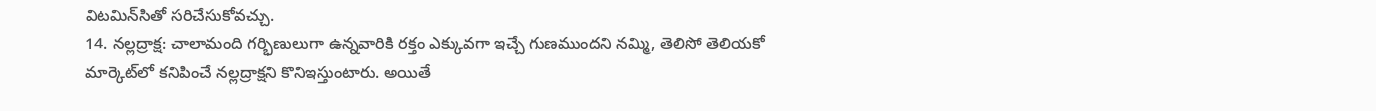విటమిన్‌సితో సరిచేసుకోవచ్చు.
14. నల్లద్రాక్ష: చాలామంది గర్భిణులుగా ఉన్నవారికి రక్తం ఎక్కువగా ఇచ్చే గుణముందని నమ్మి, తెలిసో తెలియకో మార్కెట్‌లో కనిపించే నల్లద్రాక్షని కొనిఇస్తుంటారు. అయితే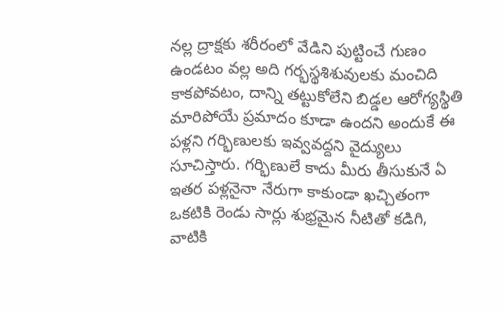నల్ల ద్రాక్షకు శరీరంలో వేడిని పుట్టించే గుణం ఉండటం వల్ల అది గర్భస్థశిశువులకు మంచిది కాకపోవటం, దాన్ని తట్టుకోలేని బిడ్డల ఆరోగ్యస్థితి మారిపోయే ప్రమాదం కూడా ఉందని అందుకే ఈ పళ్లని గర్భిణులకు ఇవ్వవద్దని వైద్యులు సూచిస్తారు. గర్భిణులే కాదు మీరు తీసుకునే ఏ ఇతర పళ్లనైనా నేరుగా కాకుండా ఖచ్చితంగా ఒకటికి రెండు సార్లు శుభ్రమైన నీటితో కడిగి, వాటికి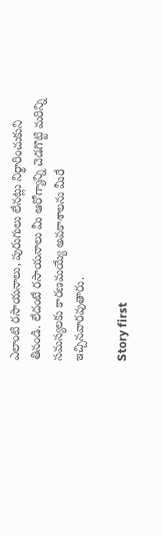ఎలాంటి రసాయనాలు, పురుగులు లేనట్లు నిర్థారించుకుని తినండి. లేదంటే రసాయనాలు మీ ఆరోగ్యాన్ని చెడగొట్టి మరిన్ని సమస్యలకు కారణమయ్యే అవకాశాలను మీరే ఇచ్చినవారవుతారు.

Story first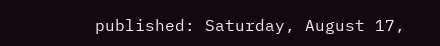published: Saturday, August 17,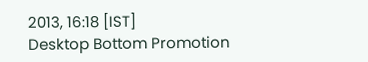2013, 16:18 [IST]
Desktop Bottom Promotion